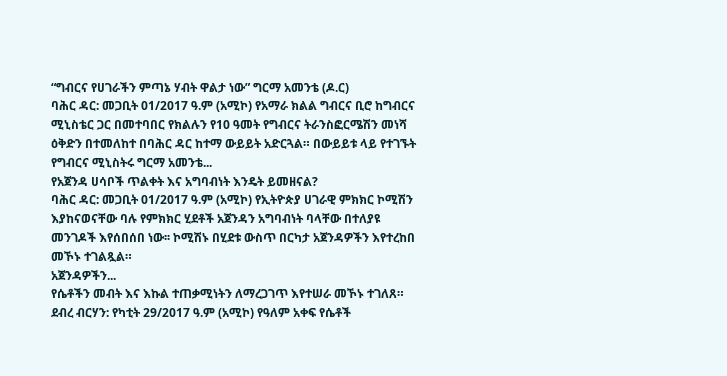“ግብርና የሀገራችን ምጣኔ ሃብት ዋልታ ነው” ግርማ አመንቴ (ዶ.ር)
ባሕር ዳር: መጋቢት 01/2017 ዓ.ም (አሚኮ) የአማራ ክልል ግብርና ቢሮ ከግብርና ሚኒስቴር ጋር በመተባበር የክልሉን የ10 ዓመት የግብርና ትራንስፎርሜሽን መነሻ ዕቅድን በተመለከተ በባሕር ዳር ከተማ ውይይት አድርጓል። በውይይቱ ላይ የተገኙት የግብርና ሚኒስትሩ ግርማ አመንቴ...
የአጀንዳ ሀሳቦች ጥልቀት እና አግባብነት እንዴት ይመዘናል?
ባሕር ዳር: መጋቢት 01/2017 ዓ.ም (አሚኮ) የኢትዮጵያ ሀገራዊ ምክክር ኮሚሽን እያከናወናቸው ባሉ የምክክር ሂደቶች አጀንዳን አግባብነት ባላቸው በተለያዩ መንገዶች እየሰበሰበ ነው፡፡ ኮሚሽኑ በሂደቱ ውስጥ በርካታ አጀንዳዎችን እየተረከበ መኾኑ ተገልጿል።
አጀንዳዎችን...
የሴቶችን መብት እና እኩል ተጠቃሚነትን ለማረጋገጥ እየተሠራ መኾኑ ተገለጸ።
ደብረ ብርሃን: የካቲት 29/2017 ዓ.ም (አሚኮ) የዓለም አቀፍ የሴቶች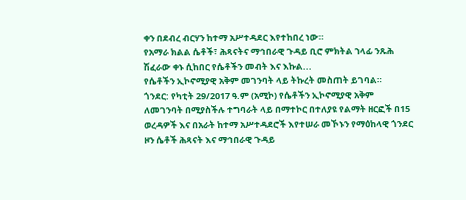ቀን በደብረ ብርሃን ከተማ አሥተዳደር እየተከበረ ነው።
የአማራ ክልል ሴቶች፣ ሕጻናትና ማኅበራዊ ጉዳይ ቢሮ ምክትል ኀላፊ ንጹሕ ሽፈራው ቀኑ ሲከበር የሴቶችን መብት እና እኩል...
የሴቶችን ኢኮኖሚያዊ አቅም መገንባት ላይ ትኩረት መስጠት ይገባል።
ጎንደር: የካቲት 29/2017 ዓ.ም (አሚኮ) የሴቶችን ኢኮኖሚያዊ አቅም ለመገንባት በሚያስችሉ ተግባራት ላይ በማተኮር በተለያዩ የልማት ዘርፎች በ15 ወረዳዎች እና በአራት ከተማ አሥተዳደሮች እየተሠራ መኾኑን የማዕከላዊ ጎንደር ዞን ሴቶች ሕጻናት እና ማኅበራዊ ጉዳይ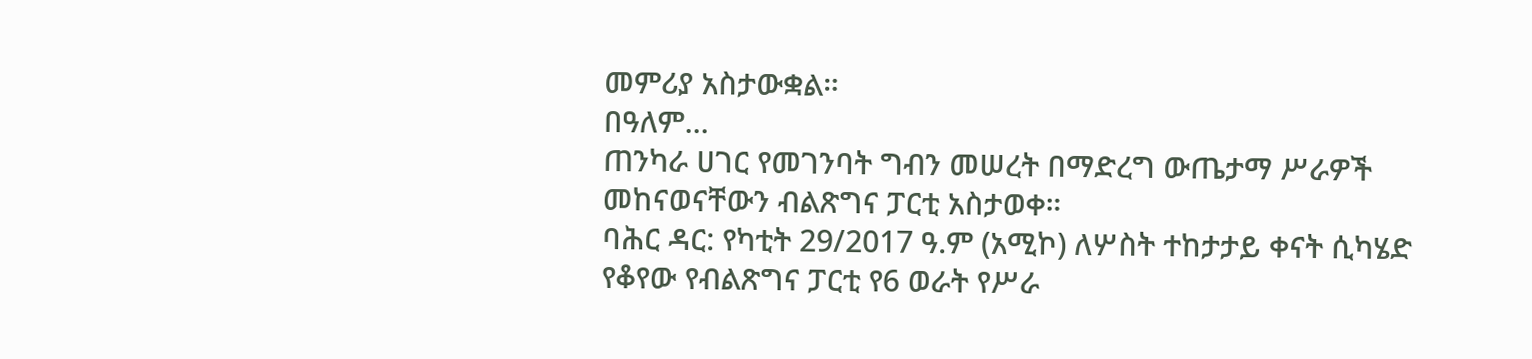መምሪያ አስታውቋል።
በዓለም...
ጠንካራ ሀገር የመገንባት ግብን መሠረት በማድረግ ውጤታማ ሥራዎች መከናወናቸውን ብልጽግና ፓርቲ አስታወቀ።
ባሕር ዳር: የካቲት 29/2017 ዓ.ም (አሚኮ) ለሦስት ተከታታይ ቀናት ሲካሄድ የቆየው የብልጽግና ፓርቲ የ6 ወራት የሥራ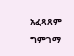አፈጻጸም ግምገማ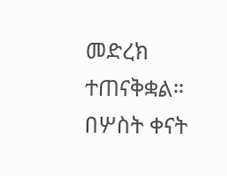መድረክ ተጠናቅቋል። በሦስት ቀናት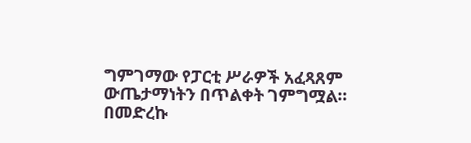ግምገማው የፓርቲ ሥራዎች አፈጻጸም ውጤታማነትን በጥልቀት ገምግሟል።
በመድረኩ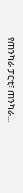የጠንካራ ፓርቲ፣ ጠንካራ...